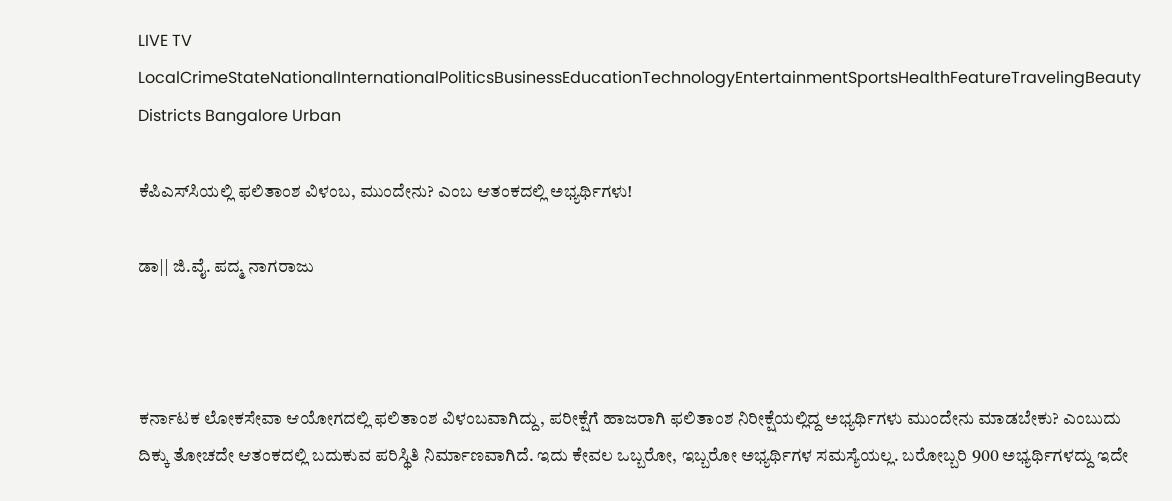LIVE TV LocalCrimeStateNationalInternationalPoliticsBusinessEducationTechnologyEntertainmentSportsHealthFeatureTravelingBeauty
Districts Bangalore Urban

ಕೆಪಿಎಸ್‌ಸಿಯಲ್ಲಿ ಫಲಿತಾಂಶ ವಿಳಂಬ, ಮುಂದೇನು? ಎಂಬ ಆತಂಕದಲ್ಲಿ ಅಭ್ಯರ್ಥಿಗಳು!

ಡಾ|| ಜಿ.ವೈ. ಪದ್ಮ ನಾಗರಾಜು



ಕರ್ನಾಟಕ ಲೋಕಸೇವಾ ಆಯೋಗದಲ್ಲಿ ಫಲಿತಾಂಶ ವಿಳಂಬವಾಗಿದ್ದು, ಪರೀಕ್ಷೆಗೆ ಹಾಜರಾಗಿ ಫಲಿತಾಂಶ ನಿರೀಕ್ಷೆಯಲ್ಲಿದ್ದ ಅಭ್ಯರ್ಥಿಗಳು ಮುಂದೇನು ಮಾಡಬೇಕು? ಎಂಬುದು ದಿಕ್ಕು ತೋಚದೇ ಆತಂಕದಲ್ಲಿ ಬದುಕುವ ಪರಿಸ್ಥಿತಿ ನಿರ್ಮಾಣವಾಗಿದೆ. ಇದು ಕೇವಲ ಒಬ್ಬರೋ, ಇಬ್ಬರೋ ಅಭ್ಯರ್ಥಿಗಳ ಸಮಸ್ಯೆಯಲ್ಲ. ಬರೋಬ್ಬರಿ 900 ಅಭ್ಯರ್ಥಿಗಳದ್ದು ಇದೇ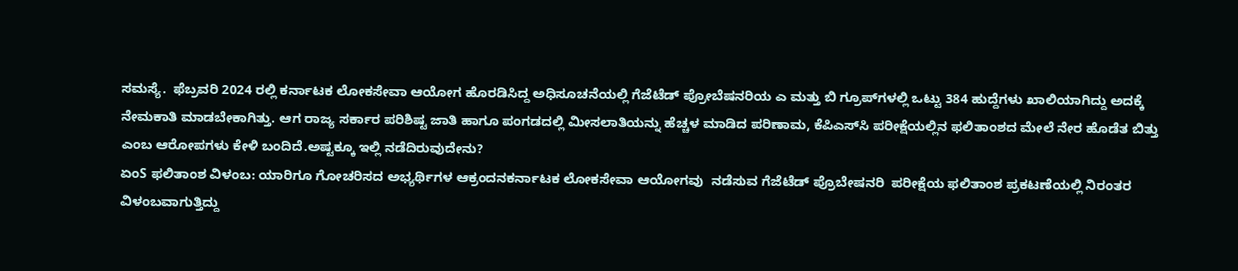ಸಮಸ್ಯೆ.  ಫೆಬ್ರವರಿ 2024 ರಲ್ಲಿ ಕರ್ನಾಟಕ ಲೋಕಸೇವಾ ಆಯೋಗ ಹೊರಡಿಸಿದ್ದ ಅಧಿಸೂಚನೆಯಲ್ಲಿ ಗೆಜೆಟೆಡ್ ಪ್ರೋಬೆಷನರಿಯ ಎ ಮತ್ತು ಬಿ ಗ್ರೂಪ್‌ಗಳಲ್ಲಿ ಒಟ್ಟು 384 ಹುದ್ದೆಗಳು ಖಾಲಿಯಾಗಿದ್ದು ಅದಕ್ಕೆ ನೇಮಕಾತಿ ಮಾಡಬೇಕಾಗಿತ್ತು. ಆಗ ರಾಜ್ಯ ಸರ್ಕಾರ ಪರಿಶಿಷ್ಟ ಜಾತಿ ಹಾಗೂ ಪಂಗಡದಲ್ಲಿ ಮೀಸಲಾತಿಯನ್ನು ಹೆಚ್ಚಳ ಮಾಡಿದ ಪರಿಣಾಮ, ಕೆಪಿಎಸ್‌ಸಿ ಪರೀಕ್ಷೆಯಲ್ಲಿನ ಫಲಿತಾಂಶದ ಮೇಲೆ ನೇರ ಹೊಡೆತ ಬಿತ್ತು ಎಂಬ ಆರೋಪಗಳು ಕೇಳಿ ಬಂದಿದೆ.ಅಷ್ಟಕ್ಕೂ ಇಲ್ಲಿ ನಡೆದಿರುವುದೇನು?
ಏಂS ಫಲಿತಾಂಶ ವಿಳಂಬ: ಯಾರಿಗೂ ಗೋಚರಿಸದ ಅಭ್ಯರ್ಥಿಗಳ ಆಕ್ರಂದನಕರ್ನಾಟಕ ಲೋಕಸೇವಾ ಆಯೋಗವು  ನಡೆಸುವ ಗೆಜೆಟೆಡ್ ಪ್ರೊಬೇಷನರಿ  ಪರೀಕ್ಷೆಯ ಫಲಿತಾಂಶ ಪ್ರಕಟಣೆಯಲ್ಲಿ ನಿರಂತರ ವಿಳಂಬವಾಗುತ್ತಿದ್ದು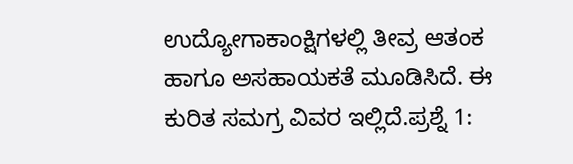ಉದ್ಯೋಗಾಕಾಂಕ್ಷಿಗಳಲ್ಲಿ ತೀವ್ರ ಆತಂಕ ಹಾಗೂ ಅಸಹಾಯಕತೆ ಮೂಡಿಸಿದೆ. ಈ ಕುರಿತ ಸಮಗ್ರ ವಿವರ ಇಲ್ಲಿದೆ.ಪ್ರಶ್ನೆ 1: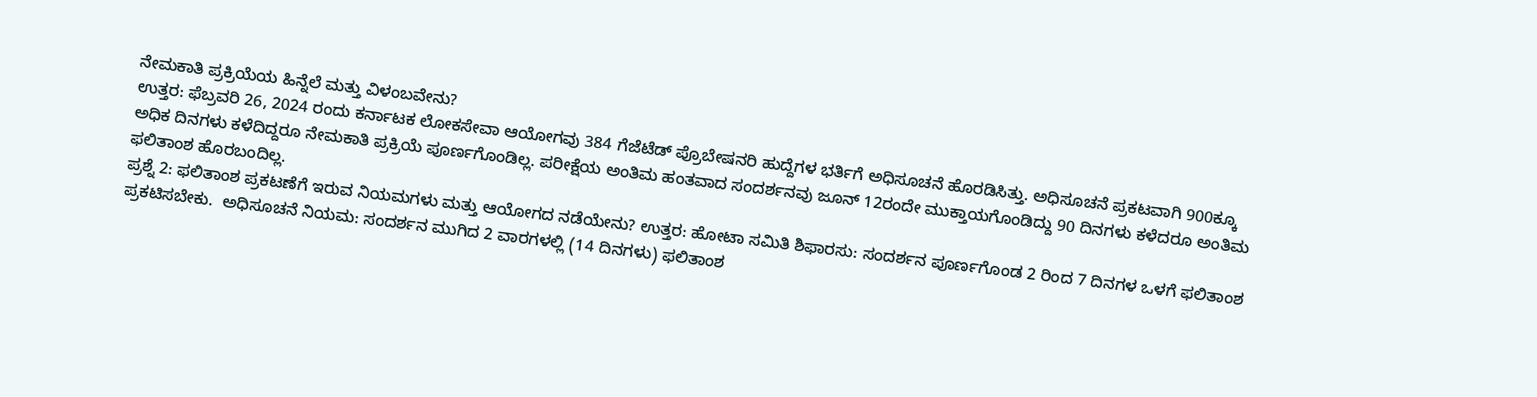ನೇಮಕಾತಿ ಪ್ರಕ್ರಿಯೆಯ ಹಿನ್ನೆಲೆ ಮತ್ತು ವಿಳಂಬವೇನು?
ಉತ್ತರ: ಫೆಬ್ರವರಿ 26, 2024 ರಂದು ಕರ್ನಾಟಕ ಲೋಕಸೇವಾ ಆಯೋಗವು 384 ಗೆಜೆಟೆಡ್ ಪ್ರೊಬೇಷನರಿ ಹುದ್ದೆಗಳ ಭರ್ತಿಗೆ ಅಧಿಸೂಚನೆ ಹೊರಡಿಸಿತ್ತು. ಅಧಿಸೂಚನೆ ಪ್ರಕಟವಾಗಿ 900ಕ್ಕೂ ಅಧಿಕ ದಿನಗಳು ಕಳೆದಿದ್ದರೂ ನೇಮಕಾತಿ ಪ್ರಕ್ರಿಯೆ ಪೂರ್ಣಗೊಂಡಿಲ್ಲ. ಪರೀಕ್ಷೆಯ ಅಂತಿಮ ಹಂತವಾದ ಸಂದರ್ಶನವು ಜೂನ್ 12ರಂದೇ ಮುಕ್ತಾಯಗೊಂಡಿದ್ದು 90 ದಿನಗಳು ಕಳೆದರೂ ಅಂತಿಮ ಫಲಿತಾಂಶ ಹೊರಬಂದಿಲ್ಲ.
ಪ್ರಶ್ನೆ 2: ಫಲಿತಾಂಶ ಪ್ರಕಟಣೆಗೆ ಇರುವ ನಿಯಮಗಳು ಮತ್ತು ಆಯೋಗದ ನಡೆಯೇನು? ಉತ್ತರ: ಹೋಟಾ ಸಮಿತಿ ಶಿಫಾರಸು: ಸಂದರ್ಶನ ಪೂರ್ಣಗೊಂಡ 2 ರಿಂದ 7 ದಿನಗಳ ಒಳಗೆ ಫಲಿತಾಂಶ ಪ್ರಕಟಿಸಬೇಕು.  ಅಧಿಸೂಚನೆ ನಿಯಮ: ಸಂದರ್ಶನ ಮುಗಿದ 2 ವಾರಗಳಲ್ಲಿ (14 ದಿನಗಳು) ಫಲಿತಾಂಶ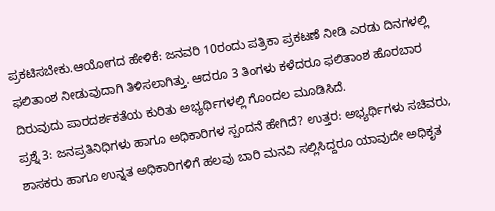ಪ್ರಕಟಿಸಬೇಕು.ಆಯೋಗದ ಹೇಳಿಕೆ: ಜನವರಿ 10ರಂದು ಪತ್ರಿಕಾ ಪ್ರಕಟಣೆ ನೀಡಿ ಎರಡು ದಿನಗಳಲ್ಲಿ ಫಲಿತಾಂಶ ನೀಡುವುದಾಗಿ ತಿಳಿಸಲಾಗಿತ್ತು. ಆದರೂ 3 ತಿಂಗಳು ಕಳೆದರೂ ಫಲಿತಾಂಶ ಹೊರಬಾರ ದಿರುವುದು ಪಾರದರ್ಶಕತೆಯ ಕುರಿತು ಅಭ್ಯರ್ಥಿಗಳಲ್ಲಿ ಗೊಂದಲ ಮೂಡಿಸಿದೆ.
ಪ್ರಶ್ನೆ 3: ಜನಪ್ರತಿನಿಧಿಗಳು ಹಾಗೂ ಅಧಿಕಾರಿಗಳ ಸ್ಪಂದನೆ ಹೇಗಿದೆ? ಉತ್ತರ: ಅಭ್ಯರ್ಥಿಗಳು ಸಚಿವರು, ಶಾಸಕರು ಹಾಗೂ ಉನ್ನತ ಅಧಿಕಾರಿಗಳಿಗೆ ಹಲವು ಬಾರಿ ಮನವಿ ಸಲ್ಲಿಸಿದ್ದರೂ ಯಾವುದೇ ಅಧಿಕೃತ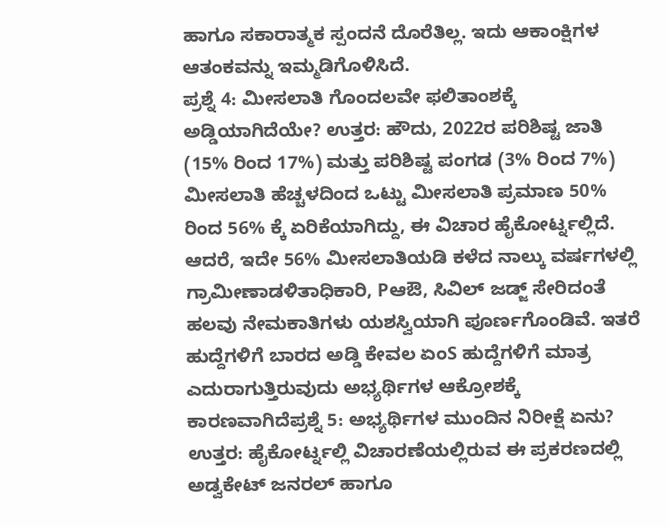ಹಾಗೂ ಸಕಾರಾತ್ಮಕ ಸ್ಪಂದನೆ ದೊರೆತಿಲ್ಲ. ಇದು ಆಕಾಂಕ್ಷಿಗಳ ಆತಂಕವನ್ನು ಇಮ್ಮಡಿಗೊಳಿಸಿದೆ.
ಪ್ರಶ್ನೆ 4: ಮೀಸಲಾತಿ ಗೊಂದಲವೇ ಫಲಿತಾಂಶಕ್ಕೆ ಅಡ್ಡಿಯಾಗಿದೆಯೇ? ಉತ್ತರ: ಹೌದು, 2022ರ ಪರಿಶಿಷ್ಟ ಜಾತಿ (15% ರಿಂದ 17%) ಮತ್ತು ಪರಿಶಿಷ್ಟ ಪಂಗಡ (3% ರಿಂದ 7%) ಮೀಸಲಾತಿ ಹೆಚ್ಚಳದಿಂದ ಒಟ್ಟು ಮೀಸಲಾತಿ ಪ್ರಮಾಣ 50% ರಿಂದ 56% ಕ್ಕೆ ಏರಿಕೆಯಾಗಿದ್ದು, ಈ ವಿಚಾರ ಹೈಕೋರ್ಟ್ನಲ್ಲಿದೆ. ಆದರೆ, ಇದೇ 56% ಮೀಸಲಾತಿಯಡಿ ಕಳೆದ ನಾಲ್ಕು ವರ್ಷಗಳಲ್ಲಿ ಗ್ರಾಮೀಣಾಡಳಿತಾಧಿಕಾರಿ, Pಆಔ, ಸಿವಿಲ್ ಜಡ್ಜ್ ಸೇರಿದಂತೆ ಹಲವು ನೇಮಕಾತಿಗಳು ಯಶಸ್ವಿಯಾಗಿ ಪೂರ್ಣಗೊಂಡಿವೆ. ಇತರೆ ಹುದ್ದೆಗಳಿಗೆ ಬಾರದ ಅಡ್ಡಿ ಕೇವಲ ಏಂS ಹುದ್ದೆಗಳಿಗೆ ಮಾತ್ರ ಎದುರಾಗುತ್ತಿರುವುದು ಅಭ್ಯರ್ಥಿಗಳ ಆಕ್ರೋಶಕ್ಕೆ ಕಾರಣವಾಗಿದೆಪ್ರಶ್ನೆ 5: ಅಭ್ಯರ್ಥಿಗಳ ಮುಂದಿನ ನಿರೀಕ್ಷೆ ಏನು? ಉತ್ತರ: ಹೈಕೋರ್ಟ್ನಲ್ಲಿ ವಿಚಾರಣೆಯಲ್ಲಿರುವ ಈ ಪ್ರಕರಣದಲ್ಲಿ ಅಡ್ವಕೇಟ್ ಜನರಲ್ ಹಾಗೂ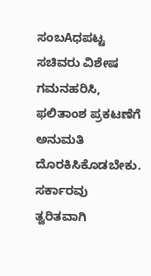ಸಂಬAಧಪಟ್ಟ ಸಚಿವರು ವಿಶೇಷ ಗಮನಹರಿಸಿ, ಫಲಿತಾಂಶ ಪ್ರಕಟಣೆಗೆ ಅನುಮತಿ ದೊರಕಿಸಿಕೊಡಬೇಕು. ಸರ್ಕಾರವು ತ್ವರಿತವಾಗಿ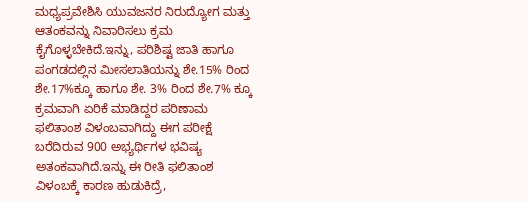ಮಧ್ಯಪ್ರವೇಶಿಸಿ ಯುವಜನರ ನಿರುದ್ಯೋಗ ಮತ್ತು ಆತಂಕವನ್ನು ನಿವಾರಿಸಲು ಕ್ರಮ ಕೈಗೊಳ್ಳಬೇಕಿದೆ.ಇನ್ನು, ಪರಿಶಿಷ್ಟ ಜಾತಿ ಹಾಗೂ ಪಂಗಡದಲ್ಲಿನ ಮೀಸಲಾತಿಯನ್ನು ಶೇ.15% ರಿಂದ ಶೇ.17%ಕ್ಕೂ ಹಾಗೂ ಶೇ. 3% ರಿಂದ ಶೇ.7% ಕ್ಕೂ ಕ್ರಮವಾಗಿ ಏರಿಕೆ ಮಾಡಿದ್ದರ ಪರಿಣಾಮ ಫಲಿತಾಂಶ ವಿಳಂಬವಾಗಿದ್ದು ಈಗ ಪರೀಕ್ಷೆ ಬರೆದಿರುವ 900 ಅಭ್ಯರ್ಥಿಗಳ ಭವಿಷ್ಯ ಅತಂಕವಾಗಿದೆ.ಇನ್ನು ಈ ರೀತಿ ಫಲಿತಾಂಶ ವಿಳಂಬಕ್ಕೆ ಕಾರಣ ಹುಡುಕಿದ್ರೆ,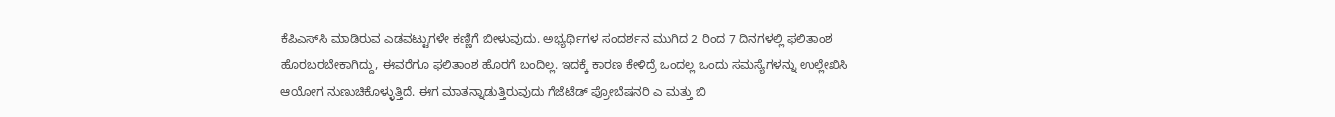ಕೆಪಿಎಸ್‌ಸಿ ಮಾಡಿರುವ ಎಡವಟ್ಟುಗಳೇ ಕಣ್ಣಿಗೆ ಬೀಳುವುದು. ಅಭ್ಯರ್ಥಿಗಳ ಸಂದರ್ಶನ ಮುಗಿದ 2 ರಿಂದ 7 ದಿನಗಳಲ್ಲಿ ಫಲಿತಾಂಶ ಹೊರಬರಬೇಕಾಗಿದ್ದು, ಈವರೆಗೂ ಫಲಿತಾಂಶ ಹೊರಗೆ ಬಂದಿಲ್ಲ. ಇದಕ್ಕೆ ಕಾರಣ ಕೇಳಿದ್ರೆ ಒಂದಲ್ಲ ಒಂದು ಸಮಸ್ಯೆಗಳನ್ನು ಉಲ್ಲೇಖಿಸಿ ಆಯೋಗ ನುಣುಚಿಕೊಳ್ಳುತ್ತಿದೆ. ಈಗ ಮಾತನ್ನಾಡುತ್ತಿರುವುದು ಗೆಜೆಟೆಡ್ ಪ್ರೋಬೆಷನರಿ ಎ ಮತ್ತು ಬಿ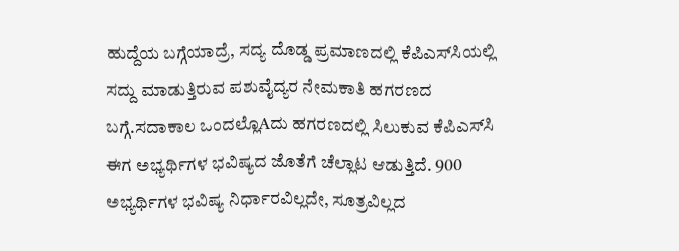ಹುದ್ದೆಯ ಬಗ್ಗೆಯಾದ್ರೆ, ಸದ್ಯ ದೊಡ್ಡ ಪ್ರಮಾಣದಲ್ಲಿ ಕೆಪಿಎಸ್‌ಸಿಯಲ್ಲಿ ಸದ್ದು ಮಾಡುತ್ತಿರುವ ಪಶುವೈದ್ಯರ ನೇಮಕಾತಿ ಹಗರಣದ ಬಗ್ಗೆ.ಸದಾಕಾಲ ಒಂದಲ್ಲೊAದು ಹಗರಣದಲ್ಲಿ ಸಿಲುಕುವ ಕೆಪಿಎಸ್‌ಸಿ ಈಗ ಅಭ್ಯರ್ಥಿಗಳ ಭವಿಷ್ಯದ ಜೊತೆಗೆ ಚೆಲ್ಲಾಟ ಆಡುತ್ತಿದೆ. 900 ಅಭ್ಯರ್ಥಿಗಳ ಭವಿಷ್ಯ ನಿರ್ಧಾರವಿಲ್ಲದೇ, ಸೂತ್ರವಿಲ್ಲದ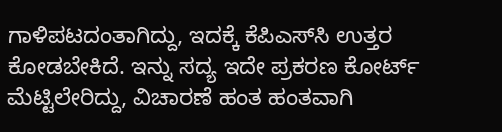ಗಾಳಿಪಟದಂತಾಗಿದ್ದು, ಇದಕ್ಕೆ ಕೆಪಿಎಸ್‌ಸಿ ಉತ್ತರ ಕೋಡಬೇಕಿದೆ. ಇನ್ನು ಸದ್ಯ ಇದೇ ಪ್ರಕರಣ ಕೋರ್ಟ್ ಮೆಟ್ಟಿಲೇರಿದ್ದು, ವಿಚಾರಣೆ ಹಂತ ಹಂತವಾಗಿ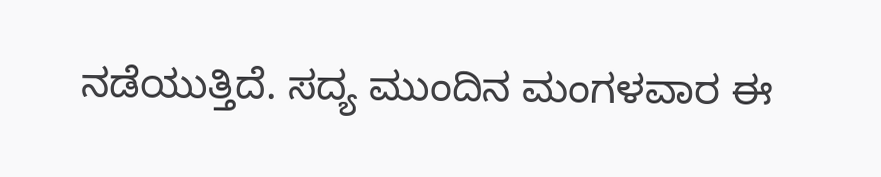ನಡೆಯುತ್ತಿದೆ. ಸದ್ಯ ಮುಂದಿನ ಮಂಗಳವಾರ ಈ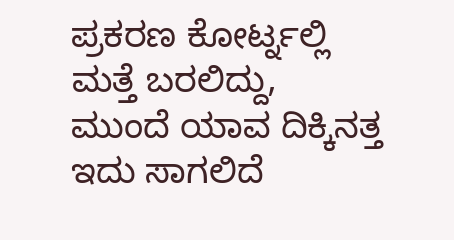ಪ್ರಕರಣ ಕೋರ್ಟ್ನಲ್ಲಿ ಮತ್ತೆ ಬರಲಿದ್ದು, ಮುಂದೆ ಯಾವ ದಿಕ್ಕಿನತ್ತ ಇದು ಸಾಗಲಿದೆ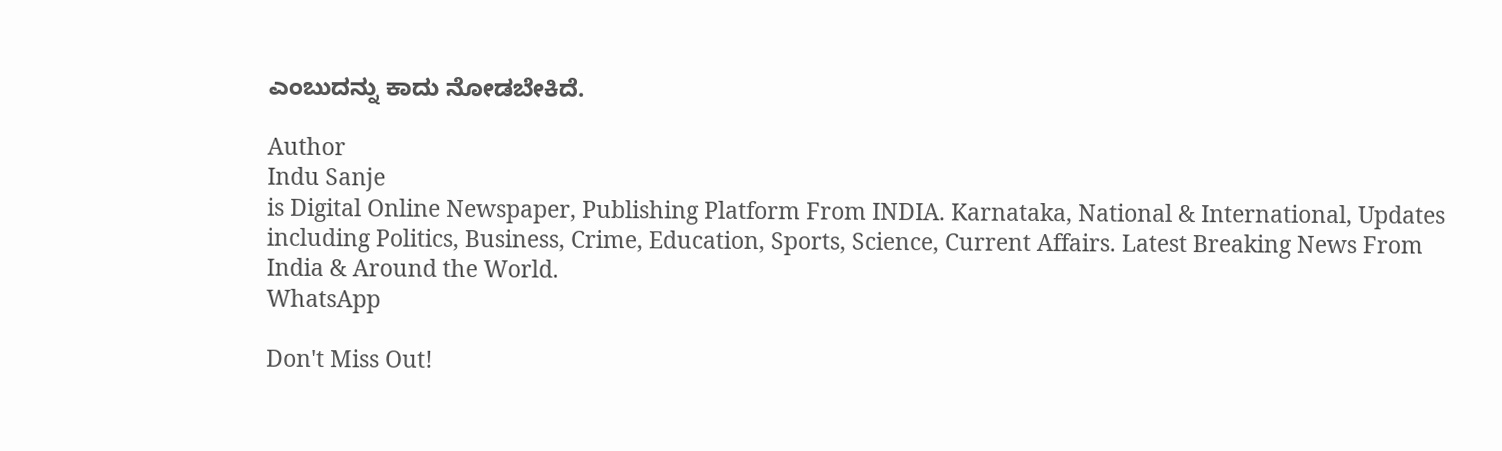ಎಂಬುದನ್ನು ಕಾದು ನೋಡಬೇಕಿದೆ.

Author
Indu Sanje
is Digital Online Newspaper, Publishing Platform From INDIA. Karnataka, National & International, Updates including Politics, Business, Crime, Education, Sports, Science, Current Affairs. Latest Breaking News From India & Around the World.
WhatsApp

Don't Miss Out!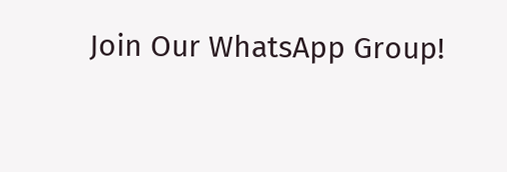Join Our WhatsApp Group!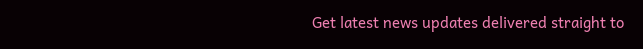Get latest news updates delivered straight to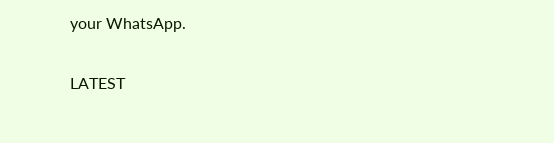your WhatsApp.

LATEST